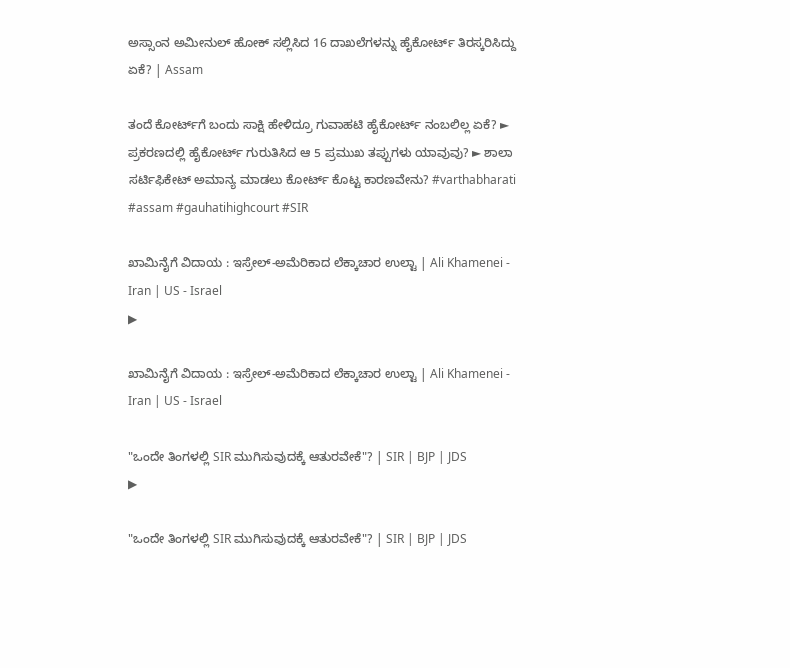ಅಸ್ಸಾಂನ ಅಮೀನುಲ್ ಹೋಕ್ ಸಲ್ಲಿಸಿದ 16 ದಾಖಲೆಗಳನ್ನು ಹೈಕೋರ್ಟ್ ತಿರಸ್ಕರಿಸಿದ್ದು ಏಕೆ? | Assam

ತಂದೆ ಕೋರ್ಟ್‌ಗೆ ಬಂದು ಸಾಕ್ಷಿ ಹೇಳಿದ್ರೂ ಗುವಾಹಟಿ ಹೈಕೋರ್ಟ್‌ ನಂಬಲಿಲ್ಲ ಏಕೆ? ► ಪ್ರಕರಣದಲ್ಲಿ ಹೈಕೋರ್ಟ್ ಗುರುತಿಸಿದ ಆ 5 ಪ್ರಮುಖ ತಪ್ಪುಗಳು ಯಾವುವು? ► ಶಾಲಾ ಸರ್ಟಿಫಿಕೇಟ್ ಅಮಾನ್ಯ ಮಾಡಲು ಕೋರ್ಟ್ ಕೊಟ್ಟ ಕಾರಣವೇನು? #varthabharati #assam #gauhatihighcourt #SIR

ಖಾಮಿನೈಗೆ ವಿದಾಯ : ಇಸ್ರೇಲ್-ಅಮೆರಿಕಾದ ಲೆಕ್ಕಾಚಾರ ಉಲ್ಟಾ | Ali Khamenei - Iran | US - Israel
▶

ಖಾಮಿನೈಗೆ ವಿದಾಯ : ಇಸ್ರೇಲ್-ಅಮೆರಿಕಾದ ಲೆಕ್ಕಾಚಾರ ಉಲ್ಟಾ | Ali Khamenei - Iran | US - Israel

"ಒಂದೇ ತಿಂಗಳಲ್ಲಿ SIR ಮುಗಿಸುವುದಕ್ಕೆ ಆತುರವೇಕೆ"? | SIR | BJP | JDS
▶

"ಒಂದೇ ತಿಂಗಳಲ್ಲಿ SIR ಮುಗಿಸುವುದಕ್ಕೆ ಆತುರವೇಕೆ"? | SIR | BJP | JDS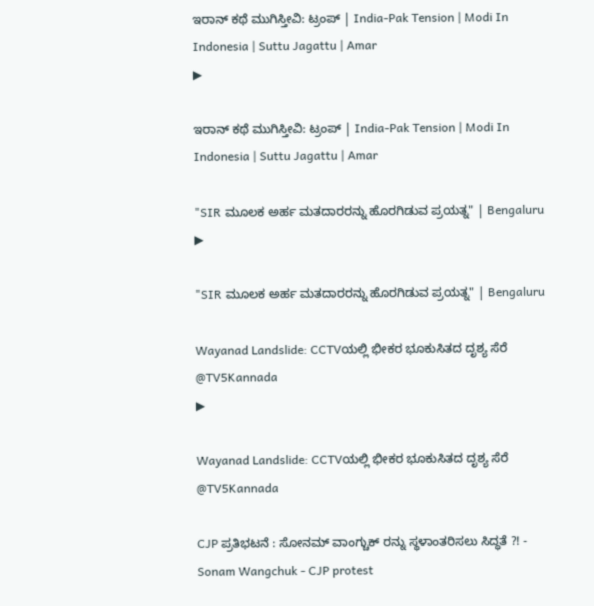ಇರಾನ್‌ ಕಥೆ ಮುಗಿಸ್ತೀವಿ: ಟ್ರಂಪ್‌ | India-Pak Tension | Modi In Indonesia | Suttu Jagattu | Amar
▶

ಇರಾನ್‌ ಕಥೆ ಮುಗಿಸ್ತೀವಿ: ಟ್ರಂಪ್‌ | India-Pak Tension | Modi In Indonesia | Suttu Jagattu | Amar

"SIR ಮೂಲಕ ಅರ್ಹ ಮತದಾರರನ್ನು ಹೊರಗಿಡುವ ಪ್ರಯತ್ನ" | Bengaluru
▶

"SIR ಮೂಲಕ ಅರ್ಹ ಮತದಾರರನ್ನು ಹೊರಗಿಡುವ ಪ್ರಯತ್ನ" | Bengaluru

Wayanad Landslide: CCTVಯಲ್ಲಿ ಭೀಕರ ಭೂಕುಸಿತದ ದೃಶ್ಯ ಸೆರೆ @TV5Kannada
▶

Wayanad Landslide: CCTVಯಲ್ಲಿ ಭೀಕರ ಭೂಕುಸಿತದ ದೃಶ್ಯ ಸೆರೆ @TV5Kannada

CJP ಪ್ರತಿಭಟನೆ : ಸೋನಮ್ ವಾಂಗ್ಚುಕ್ ರನ್ನು ಸ್ಥಳಾಂತರಿಸಲು ಸಿದ್ಧತೆ ?! - Sonam Wangchuk - CJP protest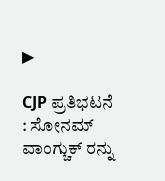▶

CJP ಪ್ರತಿಭಟನೆ : ಸೋನಮ್ ವಾಂಗ್ಚುಕ್ ರನ್ನು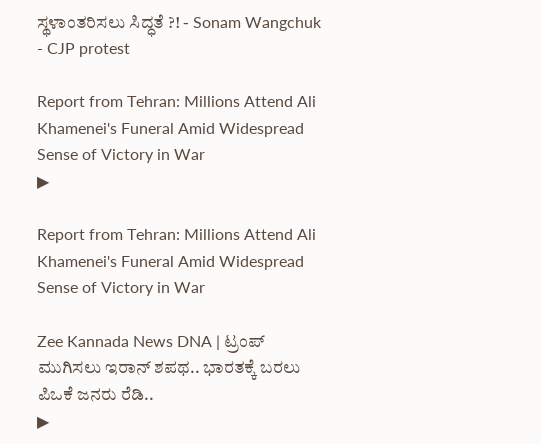ಸ್ಥಳಾಂತರಿಸಲು ಸಿದ್ಧತೆ ?! - Sonam Wangchuk - CJP protest

Report from Tehran: Millions Attend Ali Khamenei's Funeral Amid Widespread Sense of Victory in War
▶

Report from Tehran: Millions Attend Ali Khamenei's Funeral Amid Widespread Sense of Victory in War

Zee Kannada News DNA | ಟ್ರಂಪ್‌ ಮುಗಿಸಲು ಇರಾನ್‌ ಶಪಥ.. ಭಾರತಕ್ಕೆ ಬರಲು ಪಿಒಕೆ ಜನರು ರೆಡಿ..
▶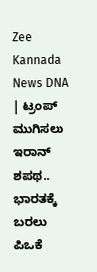Zee Kannada News DNA | ಟ್ರಂಪ್‌ ಮುಗಿಸಲು ಇರಾನ್‌ ಶಪಥ.. ಭಾರತಕ್ಕೆ ಬರಲು ಪಿಒಕೆ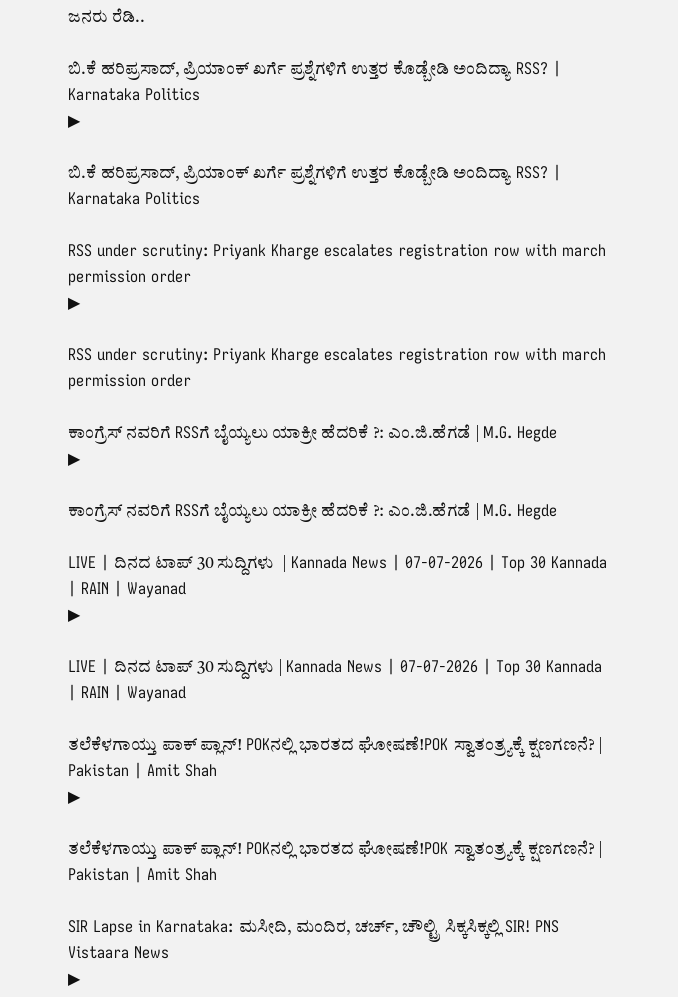ಜನರು ರೆಡಿ..

ಬಿ.ಕೆ ಹರಿಪ್ರಸಾದ್, ಪ್ರಿಯಾಂಕ್ ಖರ್ಗೆ ಪ್ರಶ್ನೆಗಳಿಗೆ ಉತ್ತರ ಕೊಡ್ಬೇಡಿ ಅಂದಿದ್ಯಾ RSS? | Karnataka Politics
▶

ಬಿ.ಕೆ ಹರಿಪ್ರಸಾದ್, ಪ್ರಿಯಾಂಕ್ ಖರ್ಗೆ ಪ್ರಶ್ನೆಗಳಿಗೆ ಉತ್ತರ ಕೊಡ್ಬೇಡಿ ಅಂದಿದ್ಯಾ RSS? | Karnataka Politics

RSS under scrutiny: Priyank Kharge escalates registration row with march permission order
▶

RSS under scrutiny: Priyank Kharge escalates registration row with march permission order

ಕಾಂಗ್ರೆಸ್ ನವರಿಗೆ RSSಗೆ ಬೈಯ್ಯಲು ಯಾಕ್ರೀ ಹೆದರಿಕೆ ?: ಎಂ.ಜಿ.ಹೆಗಡೆ | M.G. Hegde
▶

ಕಾಂಗ್ರೆಸ್ ನವರಿಗೆ RSSಗೆ ಬೈಯ್ಯಲು ಯಾಕ್ರೀ ಹೆದರಿಕೆ ?: ಎಂ.ಜಿ.ಹೆಗಡೆ | M.G. Hegde

LIVE | ದಿನದ ಟಾಪ್ 30 ಸುದ್ದಿಗಳು  | Kannada News | 07-07-2026 | Top 30 Kannada | RAIN | Wayanad
▶

LIVE | ದಿನದ ಟಾಪ್ 30 ಸುದ್ದಿಗಳು | Kannada News | 07-07-2026 | Top 30 Kannada | RAIN | Wayanad

ತಲೆಕೆಳಗಾಯ್ತು ಪಾಕ್ ಪ್ಲಾನ್! POKನಲ್ಲಿ ಭಾರತದ ಘೋಷಣೆ!POK ಸ್ವಾತಂತ್ರ್ಯಕ್ಕೆ ಕ್ಷಣಗಣನೆ? | Pakistan | Amit Shah
▶

ತಲೆಕೆಳಗಾಯ್ತು ಪಾಕ್ ಪ್ಲಾನ್! POKನಲ್ಲಿ ಭಾರತದ ಘೋಷಣೆ!POK ಸ್ವಾತಂತ್ರ್ಯಕ್ಕೆ ಕ್ಷಣಗಣನೆ? | Pakistan | Amit Shah

SIR Lapse in Karnataka: ಮಸೀದಿ, ಮಂದಿರ, ಚರ್ಚ್‌‌, ಚೌಲ್ಟ್ರಿ ಸಿಕ್ಕಸಿಕ್ಕಲ್ಲಿ SIR! PNS Vistaara News
▶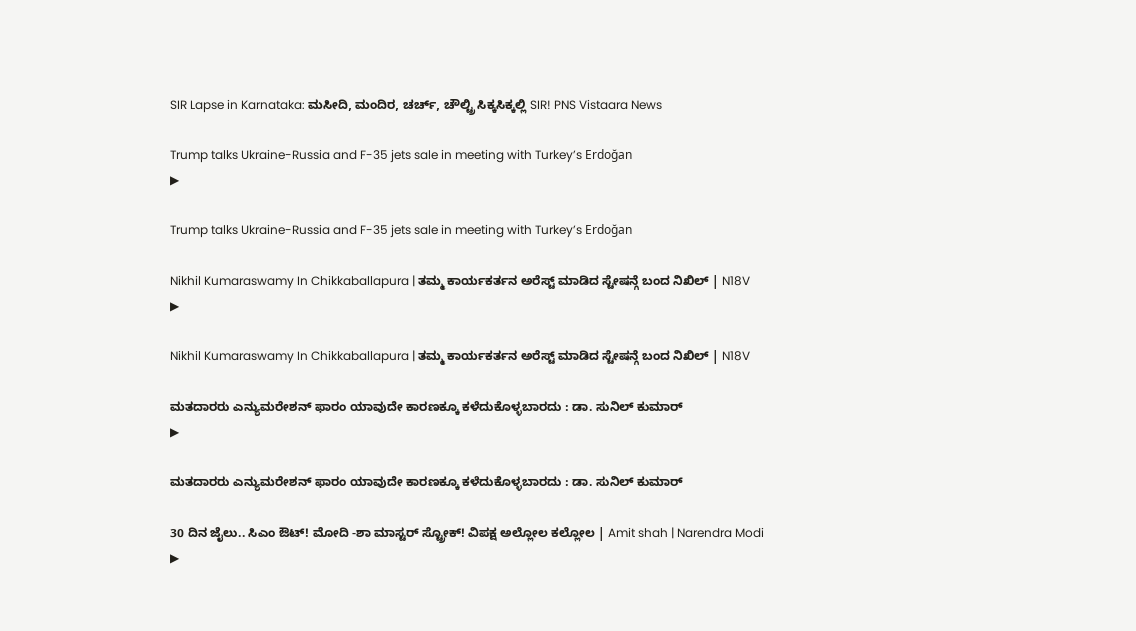SIR Lapse in Karnataka: ಮಸೀದಿ, ಮಂದಿರ, ಚರ್ಚ್‌‌, ಚೌಲ್ಟ್ರಿ ಸಿಕ್ಕಸಿಕ್ಕಲ್ಲಿ SIR! PNS Vistaara News

Trump talks Ukraine-Russia and F-35 jets sale in meeting with Turkey’s Erdoğan
▶

Trump talks Ukraine-Russia and F-35 jets sale in meeting with Turkey’s Erdoğan

Nikhil Kumaraswamy In Chikkaballapura | ತಮ್ಮ ಕಾರ್ಯಕರ್ತನ ಅರೆಸ್ಟ್ ಮಾಡಿದ ಸ್ಟೇಷನ್ಗೆ ಬಂದ ನಿಖಿಲ್ | N18V
▶

Nikhil Kumaraswamy In Chikkaballapura | ತಮ್ಮ ಕಾರ್ಯಕರ್ತನ ಅರೆಸ್ಟ್ ಮಾಡಿದ ಸ್ಟೇಷನ್ಗೆ ಬಂದ ನಿಖಿಲ್ | N18V

ಮತದಾರರು ಎನ್ಯುಮರೇಶನ್ ಫಾರಂ ಯಾವುದೇ ಕಾರಣಕ್ಕೂ ಕಳೆದುಕೊಳ್ಳಬಾರದು : ಡಾ. ಸುನಿಲ್ ಕುಮಾರ್
▶

ಮತದಾರರು ಎನ್ಯುಮರೇಶನ್ ಫಾರಂ ಯಾವುದೇ ಕಾರಣಕ್ಕೂ ಕಳೆದುಕೊಳ್ಳಬಾರದು : ಡಾ. ಸುನಿಲ್ ಕುಮಾರ್

30 ದಿನ ಜೈಲು.. ಸಿಎಂ ಔಟ್! ಮೋದಿ -ಶಾ ಮಾಸ್ಟರ್ ಸ್ಟ್ರೋಕ್! ವಿಪಕ್ಷ ಅಲ್ಲೋಲ ಕಲ್ಲೋಲ | Amit shah | Narendra Modi
▶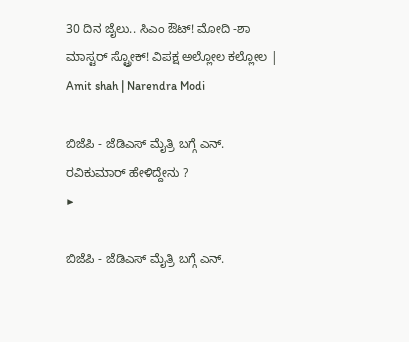30 ದಿನ ಜೈಲು.. ಸಿಎಂ ಔಟ್! ಮೋದಿ -ಶಾ ಮಾಸ್ಟರ್ ಸ್ಟ್ರೋಕ್! ವಿಪಕ್ಷ ಅಲ್ಲೋಲ ಕಲ್ಲೋಲ | Amit shah | Narendra Modi

ಬಿಜೆಪಿ - ಜೆಡಿಎಸ್ ಮೈತ್ರಿ ಬಗ್ಗೆ ಎನ್. ರವಿಕುಮಾರ್ ಹೇಳಿದ್ದೇನು ?
▶

ಬಿಜೆಪಿ - ಜೆಡಿಎಸ್ ಮೈತ್ರಿ ಬಗ್ಗೆ ಎನ್.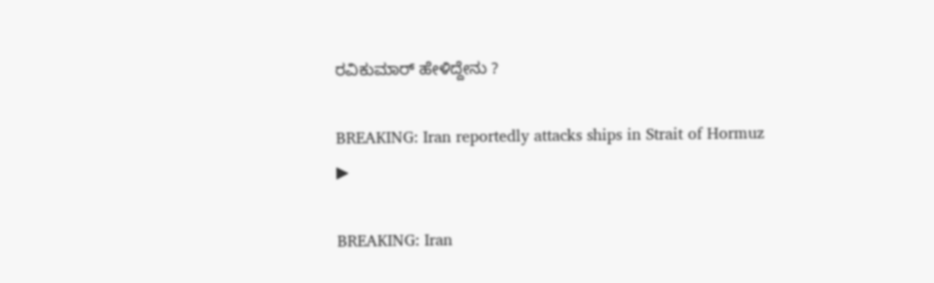ರವಿಕುಮಾರ್ ಹೇಳಿದ್ದೇನು ?

BREAKING: Iran reportedly attacks ships in Strait of Hormuz
▶

BREAKING: Iran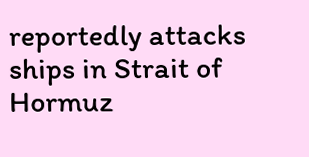reportedly attacks ships in Strait of Hormuz